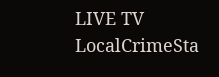LIVE TV LocalCrimeSta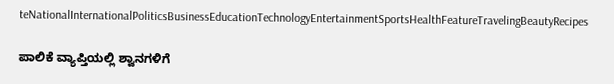teNationalInternationalPoliticsBusinessEducationTechnologyEntertainmentSportsHealthFeatureTravelingBeautyRecipes

ಪಾಲಿಕೆ ವ್ಯಾಪ್ತಿಯಲ್ಲಿ ಶ್ವಾನಗಳಿಗೆ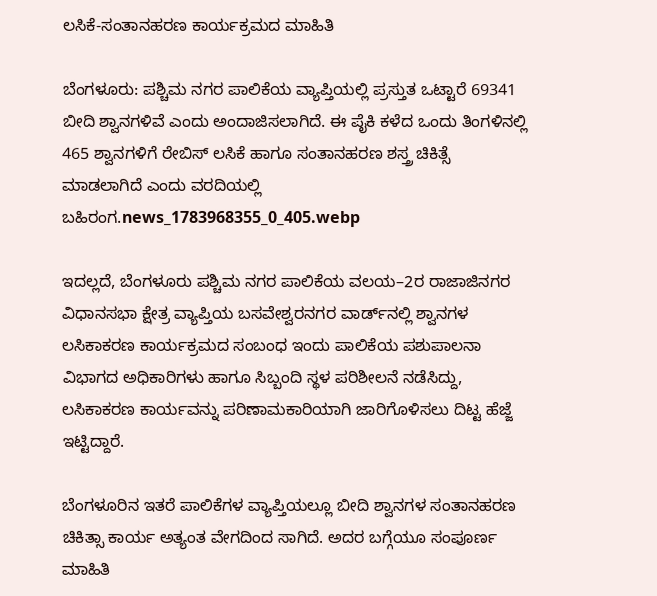ಲಸಿಕೆ-ಸಂತಾನಹರಣ ಕಾರ್ಯಕ್ರಮದ ಮಾಹಿತಿ

ಬೆಂಗಳೂರು: ಪಶ್ಚಿಮ ನಗರ ಪಾಲಿಕೆಯ ವ್ಯಾಪ್ತಿಯಲ್ಲಿ ಪ್ರಸ್ತುತ ಒಟ್ಟಾರೆ 69341 ಬೀದಿ ಶ್ವಾನಗಳಿವೆ ಎಂದು ಅಂದಾಜಿಸಲಾಗಿದೆ. ಈ ಪೈಕಿ ಕಳೆದ ಒಂದು ತಿಂಗಳಿನಲ್ಲಿ 465 ಶ್ವಾನಗಳಿಗೆ ರೇಬಿಸ್ ಲಸಿಕೆ ಹಾಗೂ ಸಂತಾನಹರಣ ಶಸ್ತ್ರ ಚಿಕಿತ್ಸೆ ಮಾಡಲಾಗಿದೆ ಎಂದು ವರದಿಯಲ್ಲಿ ಬಹಿರಂಗ.news_1783968355_0_405.webp

ಇದಲ್ಲದೆ, ಬೆಂಗಳೂರು ಪಶ್ಚಿಮ ನಗರ ಪಾಲಿಕೆಯ ವಲಯ–2ರ ರಾಜಾಜಿನಗರ ವಿಧಾನಸಭಾ ಕ್ಷೇತ್ರ ವ್ಯಾಪ್ತಿಯ ಬಸವೇಶ್ವರನಗರ ವಾರ್ಡ್‌ನಲ್ಲಿ ಶ್ವಾನಗಳ ಲಸಿಕಾಕರಣ ಕಾರ್ಯಕ್ರಮದ ಸಂಬಂಧ ಇಂದು ಪಾಲಿಕೆಯ ಪಶುಪಾಲನಾ ವಿಭಾಗದ ಅಧಿಕಾರಿಗಳು ಹಾಗೂ ಸಿಬ್ಬಂದಿ ಸ್ಥಳ ಪರಿಶೀಲನೆ ನಡೆಸಿದ್ದು, ಲಸಿಕಾಕರಣ ಕಾರ್ಯವನ್ನು ಪರಿಣಾಮಕಾರಿಯಾಗಿ ಜಾರಿಗೊಳಿಸಲು ದಿಟ್ಟ ಹೆಜ್ಜೆ ಇಟ್ಟಿದ್ದಾರೆ.

ಬೆಂಗಳೂರಿನ ಇತರೆ ಪಾಲಿಕೆಗಳ ವ್ಯಾಪ್ತಿಯಲ್ಲೂ ಬೀದಿ ಶ್ವಾನಗಳ ಸಂತಾನಹರಣ ಚಿಕಿತ್ಸಾ ಕಾರ್ಯ ಅತ್ಯಂತ ವೇಗದಿಂದ ಸಾಗಿದೆ. ಅದರ ಬಗ್ಗೆಯೂ ಸಂಪೂರ್ಣ ಮಾಹಿತಿ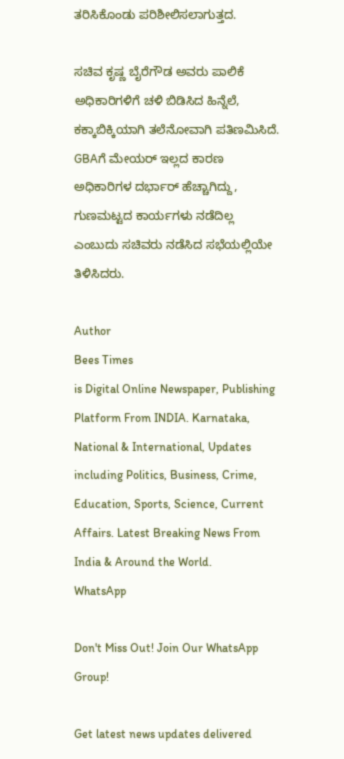ತರಿಸಿಕೊಂಡು ಪರಿಶೀಲಿಸಲಾಗುತ್ತದ.

ಸಚಿವ ಕೃಷ್ಣ ಬೈರೆಗೌಡ ಅವರು ಪಾಲಿಕೆ ಅಧಿಕಾರಿಗಳಿಗೆ ಚಳಿ ಬಿಡಿಸಿದ ಹಿನ್ನೆಲೆ, ಕಕ್ಕಾಬಿಕ್ಕಿಯಾಗಿ ತಲೆನೋವಾಗಿ ಪತಿಣಮಿಸಿದೆ. GBAಗೆ ಮೇಯರ್ ಇಲ್ಲದ ಕಾರಣ ಅಧಿಕಾರಿಗಳ ದರ್ಭಾರ್ ಹೆಚ್ಚಾಗಿದ್ದು, ಗುಣಮಟ್ಟದ ಕಾರ್ಯಗಳು ನಡೆದಿಲ್ಲ ಎಂಬುದು ಸಚಿವರು ನಡೆಸಿದ ಸಭೆಯಲ್ಲಿಯೇ ತಿಳಿಸಿದರು.

Author
Bees Times
is Digital Online Newspaper, Publishing Platform From INDIA. Karnataka, National & International, Updates including Politics, Business, Crime, Education, Sports, Science, Current Affairs. Latest Breaking News From India & Around the World.
WhatsApp

Don't Miss Out! Join Our WhatsApp Group!

Get latest news updates delivered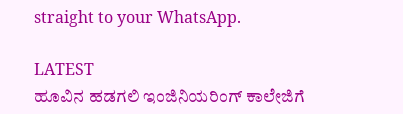straight to your WhatsApp.

LATEST
ಹೂವಿನ ಹಡಗಲಿ ಇಂಜಿನಿಯರಿಂಗ್‌ ಕಾಲೇಜಿಗೆ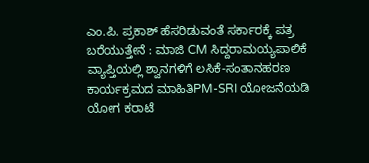ಎಂ.ಪಿ. ಪ್ರಕಾಶ್‌ ಹೆಸರಿಡುವಂತೆ ಸರ್ಕಾರಕ್ಕೆ ಪತ್ರ ಬರೆಯುತ್ತೇನೆ : ಮಾಜಿ CM ಸಿದ್ದರಾಮಯ್ಯಪಾಲಿಕೆ ವ್ಯಾಪ್ತಿಯಲ್ಲಿ ಶ್ವಾನಗಳಿಗೆ ಲಸಿಕೆ-ಸಂತಾನಹರಣ ಕಾರ್ಯಕ್ರಮದ ಮಾಹಿತಿPM-SRI ಯೋಜನೆಯಡಿ ಯೋಗ ಕರಾಟೆ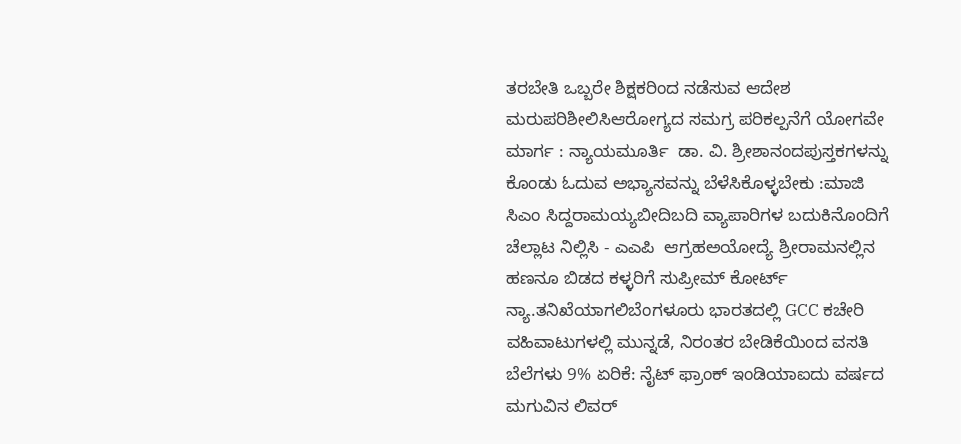ತರಬೇತಿ ಒಬ್ಬರೇ ಶಿಕ್ಷಕರಿಂದ ನಡೆಸುವ ಆದೇಶ ಮರುಪರಿಶೀಲಿಸಿಆರೋಗ್ಯದ ಸಮಗ್ರ ಪರಿಕಲ್ಪನೆಗೆ ಯೋಗವೇ ಮಾರ್ಗ : ನ್ಯಾಯಮೂರ್ತಿ  ಡಾ. ವಿ. ಶ್ರೀಶಾನಂದಪುಸ್ತಕಗಳನ್ನು ಕೊಂಡು ಓದುವ ಅಭ್ಯಾಸವನ್ನು ಬೆಳೆಸಿಕೊಳ್ಳಬೇಕು :ಮಾಜಿ ಸಿಎಂ ಸಿದ್ದರಾಮಯ್ಯಬೀದಿಬದಿ ವ್ಯಾಪಾರಿಗಳ ಬದುಕಿನೊಂದಿಗೆ ಚೆಲ್ಲಾಟ ನಿಲ್ಲಿಸಿ - ಎಎಪಿ  ಆಗ್ರಹಅಯೋದ್ಯೆ ಶ್ರೀರಾಮನಲ್ಲಿನ ಹಣನೂ ಬಿಡದ ಕಳ್ಳರಿಗೆ ಸುಪ್ರೀಮ್ ಕೋರ್ಟ್ ನ್ಯಾ.ತನಿಖೆಯಾಗಲಿಬೆಂಗಳೂರು ಭಾರತದಲ್ಲಿ GCC ಕಚೇರಿ ವಹಿವಾಟುಗಳಲ್ಲಿ ಮುನ್ನಡೆ, ನಿರಂತರ ಬೇಡಿಕೆಯಿಂದ ವಸತಿ ಬೆಲೆಗಳು 9% ಏರಿಕೆ: ನೈಟ್ ಫ್ರಾಂಕ್ ಇಂಡಿಯಾಐದು ವರ್ಷದ ಮಗುವಿನ ಲಿವರ್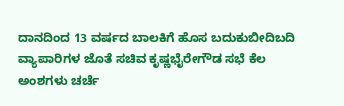ದಾನದಿಂದ 13 ವರ್ಷದ ಬಾಲಕಿಗೆ ಹೊಸ ಬದುಕುಬೀದಿಬದಿ ವ್ಯಾಪಾರಿಗಳ ಜೊತೆ ಸಚಿವ ಕೃಷ್ಣಭೈರೇಗೌಡ ಸಭೆ ಕೆಲ ಅಂಶಗಳು ಚರ್ಚೆ